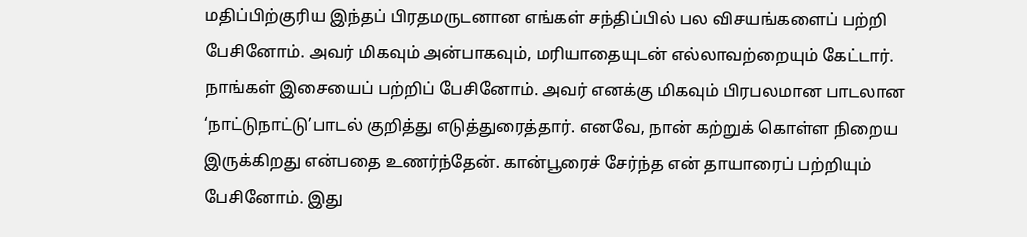மதிப்பிற்குரிய இந்தப் பிரதமருடனான எங்கள் சந்திப்பில் பல விசயங்களைப் பற்றி பேசினோம். அவர் மிகவும் அன்பாகவும், மரியாதையுடன் எல்லாவற்றையும் கேட்டார். நாங்கள் இசையைப் பற்றிப் பேசினோம். அவர் எனக்கு மிகவும் பிரபலமான பாடலான ‘நாட்டுநாட்டு’பாடல் குறித்து எடுத்துரைத்தார். எனவே, நான் கற்றுக் கொள்ள நிறைய இருக்கிறது என்பதை உணர்ந்தேன். கான்பூரைச் சேர்ந்த என் தாயாரைப் பற்றியும் பேசினோம். இது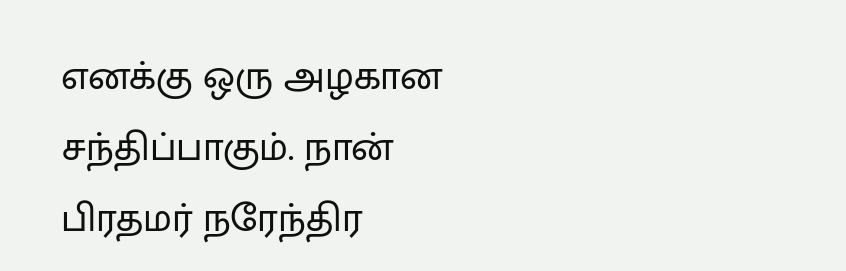எனக்கு ஒரு அழகான சந்திப்பாகும். நான் பிரதமர் நரேந்திர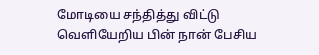மோடியை சந்தித்து விட்டு வெளியேறிய பின் நான் பேசிய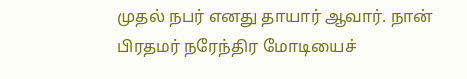முதல் நபர் எனது தாயார் ஆவார். நான் பிரதமர் நரேந்திர மோடியைச்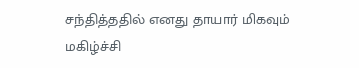சந்தித்ததில் எனது தாயார் மிகவும் மகிழ்ச்சி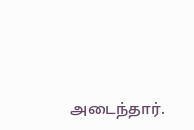அடைந்தார்.